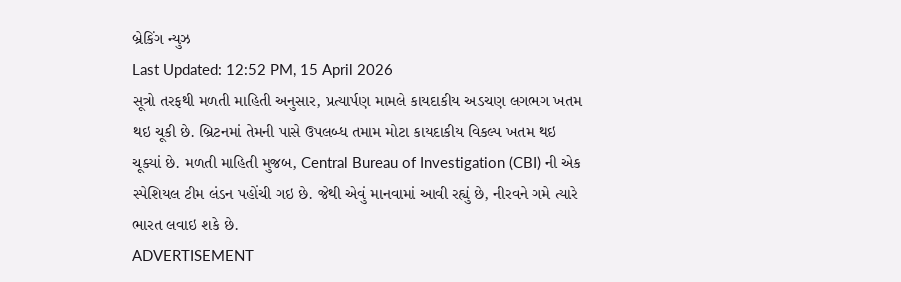બ્રેકિંગ ન્યુઝ
Last Updated: 12:52 PM, 15 April 2026
સૂત્રો તરફથી મળતી માહિતી અનુસાર, પ્રત્યાર્પણ મામલે કાયદાકીય અડચણ લગભગ ખતમ થઇ ચૂકી છે. બ્રિટનમાં તેમની પાસે ઉપલબ્ધ તમામ મોટા કાયદાકીય વિકલ્પ ખતમ થઇ ચૂક્યાં છે. મળતી માહિતી મુજબ, Central Bureau of Investigation (CBI) ની એક સ્પેશિયલ ટીમ લંડન પહોંચી ગઇ છે. જેથી એવું માનવામાં આવી રહ્યું છે, નીરવને ગમે ત્યારે ભારત લવાઇ શકે છે.
ADVERTISEMENT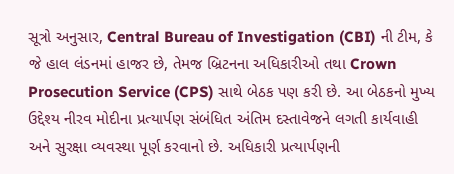સૂત્રો અનુસાર, Central Bureau of Investigation (CBI) ની ટીમ, કે જે હાલ લંડનમાં હાજર છે, તેમજ બ્રિટનના અધિકારીઓ તથા Crown Prosecution Service (CPS) સાથે બેઠક પણ કરી છે. આ બેઠકનો મુખ્ય ઉદ્દેશ્ય નીરવ મોદીના પ્રત્યાર્પણ સંબંધિત અંતિમ દસ્તાવેજને લગતી કાર્યવાહી અને સુરક્ષા વ્યવસ્થા પૂર્ણ કરવાનો છે. અધિકારી પ્રત્યાર્પણની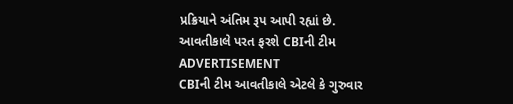પ્રક્રિયાને અંતિમ રૂપ આપી રહ્યાં છે.
આવતીકાલે પરત ફરશે CBIની ટીમ
ADVERTISEMENT
CBIની ટીમ આવતીકાલે એટલે કે ગુરુવાર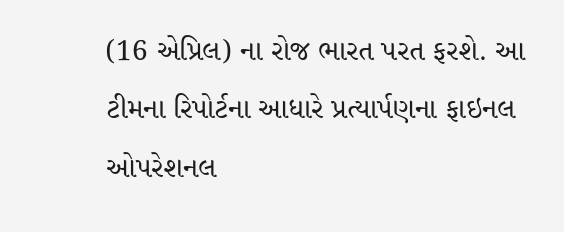(16 એપ્રિલ) ના રોજ ભારત પરત ફરશે. આ ટીમના રિપોર્ટના આધારે પ્રત્યાર્પણના ફાઇનલ ઓપરેશનલ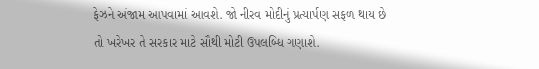ફેઝને અંજામ આપવામાં આવશે. જો નીરવ મોદીનું પ્રત્યાર્પણ સફળ થાય છે તો ખરેખર તે સરકાર માટે સૌથી મોટી ઉપલબ્ધિ ગણાશે.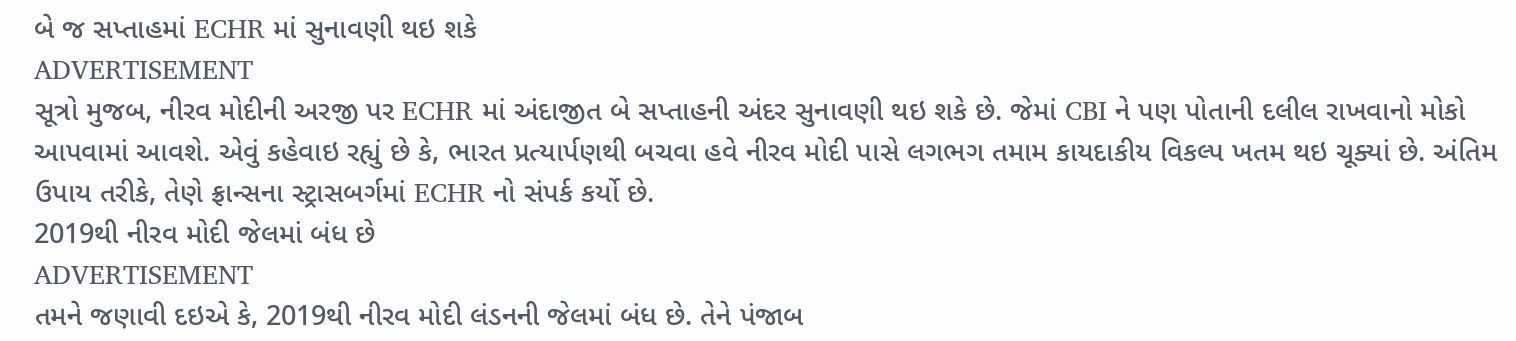બે જ સપ્તાહમાં ECHR માં સુનાવણી થઇ શકે
ADVERTISEMENT
સૂત્રો મુજબ, નીરવ મોદીની અરજી પર ECHR માં અંદાજીત બે સપ્તાહની અંદર સુનાવણી થઇ શકે છે. જેમાં CBI ને પણ પોતાની દલીલ રાખવાનો મોકો આપવામાં આવશે. એવું કહેવાઇ રહ્યું છે કે, ભારત પ્રત્યાર્પણથી બચવા હવે નીરવ મોદી પાસે લગભગ તમામ કાયદાકીય વિકલ્પ ખતમ થઇ ચૂક્યાં છે. અંતિમ ઉપાય તરીકે, તેણે ફ્રાન્સના સ્ટ્રાસબર્ગમાં ECHR નો સંપર્ક કર્યો છે.
2019થી નીરવ મોદી જેલમાં બંધ છે
ADVERTISEMENT
તમને જણાવી દઇએ કે, 2019થી નીરવ મોદી લંડનની જેલમાં બંધ છે. તેને પંજાબ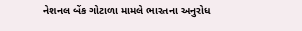નેશનલ બેંક ગોટાળા મામલે ભારતના અનુરોધ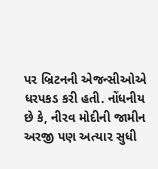પર બ્રિટનની એજન્સીઓએ ધરપકડ કરી હતી. નોંધનીય છે કે, નીરવ મોદીની જામીન અરજી પણ અત્યાર સુધી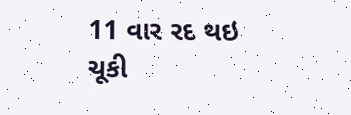11 વાર રદ થઇ ચૂકી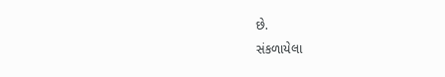છે.
સંકળાયેલા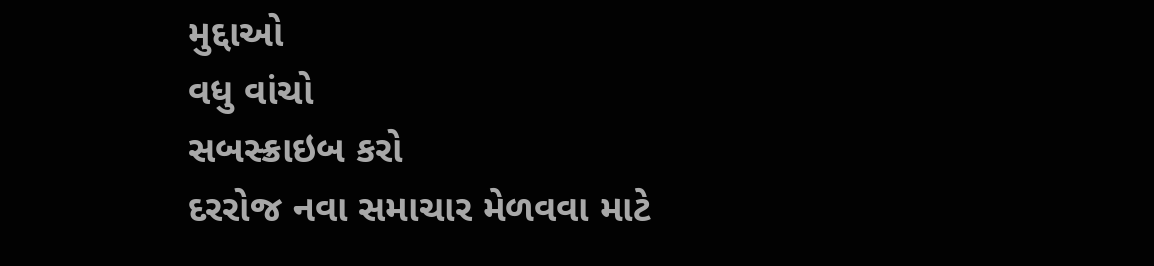મુદ્દાઓ
વધુ વાંચો
સબસ્ક્રાઇબ કરો
દરરોજ નવા સમાચાર મેળવવા માટે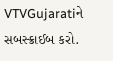VTVGujaratiને સબસ્ક્રાઈબ કરો.